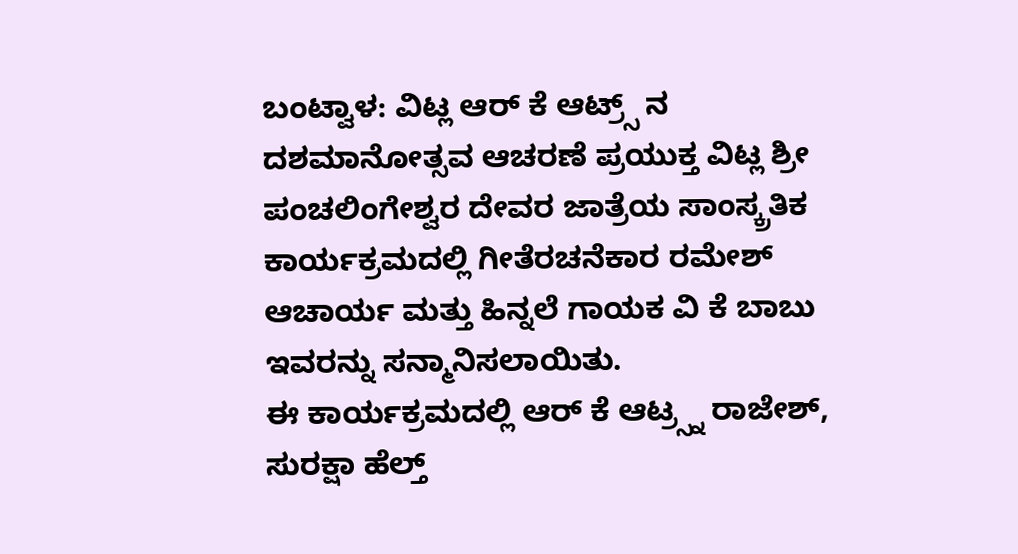ಬಂಟ್ವಾಳ: ವಿಟ್ಲ ಆರ್ ಕೆ ಆಟ್ರ್ಸ್ ನ ದಶಮಾನೋತ್ಸವ ಆಚರಣೆ ಪ್ರಯುಕ್ತ ವಿಟ್ಲ ಶ್ರೀ ಪಂಚಲಿಂಗೇಶ್ವರ ದೇವರ ಜಾತ್ರೆಯ ಸಾಂಸ್ಕ್ರತಿಕ ಕಾರ್ಯಕ್ರಮದಲ್ಲಿ ಗೀತೆರಚನೆಕಾರ ರಮೇಶ್ ಆಚಾರ್ಯ ಮತ್ತು ಹಿನ್ನಲೆ ಗಾಯಕ ವಿ ಕೆ ಬಾಬು ಇವರನ್ನು ಸನ್ಮಾನಿಸಲಾಯಿತು.
ಈ ಕಾರ್ಯಕ್ರಮದಲ್ಲಿ ಆರ್ ಕೆ ಆಟ್ರ್ಸ್ನ ರಾಜೇಶ್, ಸುರಕ್ಷಾ ಹೆಲ್ತ್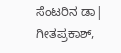ಸೆಂಟರಿನ ಡಾ| ಗೀತಪ್ರಕಾಶ್,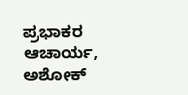ಪ್ರಭಾಕರ ಆಚಾರ್ಯ, ಅಶೋಕ್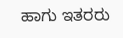ಹಾಗು ಇತರರು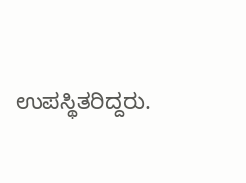ಉಪಸ್ಥಿತರಿದ್ದರು.